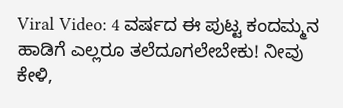Viral Video: 4 ವರ್ಷದ ಈ ಪುಟ್ಟ ಕಂದಮ್ಮನ ಹಾಡಿಗೆ ಎಲ್ಲರೂ ತಲೆದೂಗಲೇಬೇಕು! ನೀವು ಕೇಳಿ,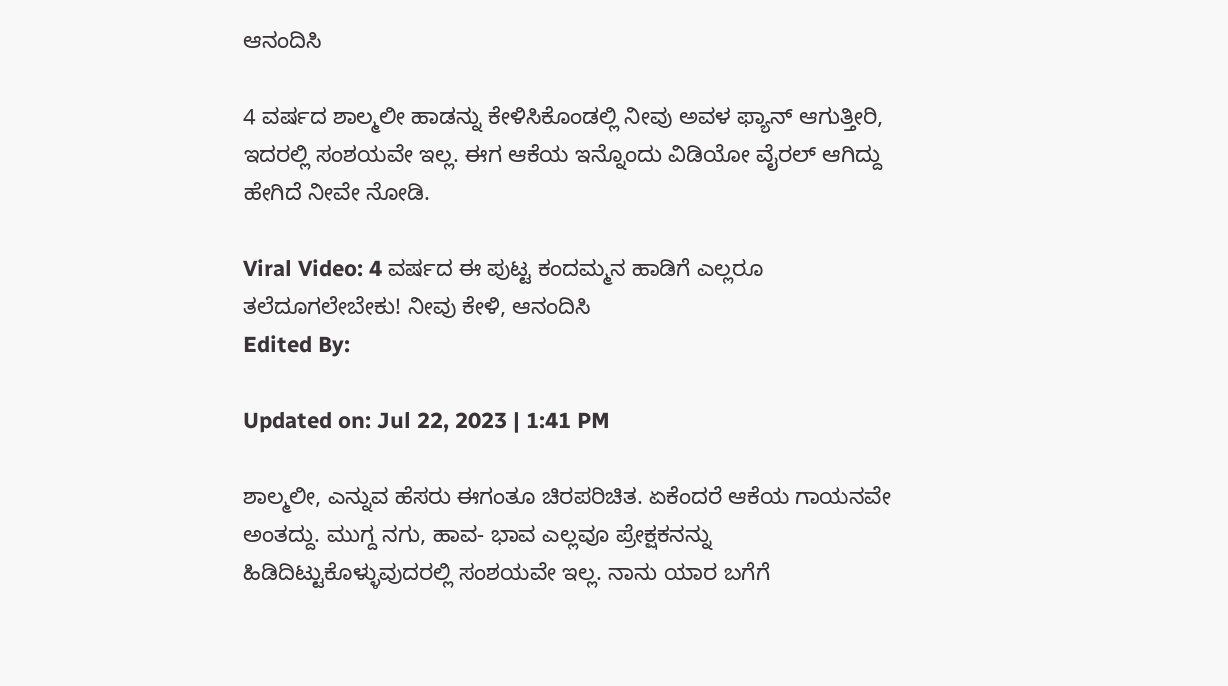ಆನಂದಿಸಿ

4 ವರ್ಷದ ಶಾಲ್ಮಲೀ ಹಾಡನ್ನು ಕೇಳಿಸಿಕೊಂಡಲ್ಲಿ ನೀವು ಅವಳ ಫ್ಯಾನ್ ಆಗುತ್ತೀರಿ, ಇದರಲ್ಲಿ ಸಂಶಯವೇ ಇಲ್ಲ. ಈಗ ಆಕೆಯ ಇನ್ನೊಂದು ವಿಡಿಯೋ ವೈರಲ್ ಆಗಿದ್ದು ಹೇಗಿದೆ ನೀವೇ ನೋಡಿ.

Viral Video: 4 ವರ್ಷದ ಈ ಪುಟ್ಟ ಕಂದಮ್ಮನ ಹಾಡಿಗೆ ಎಲ್ಲರೂ ತಲೆದೂಗಲೇಬೇಕು! ನೀವು ಕೇಳಿ, ಆನಂದಿಸಿ
Edited By:

Updated on: Jul 22, 2023 | 1:41 PM

ಶಾಲ್ಮಲೀ, ಎನ್ನುವ ಹೆಸರು ಈಗಂತೂ ಚಿರಪರಿಚಿತ. ಏಕೆಂದರೆ ಆಕೆಯ ಗಾಯನವೇ ಅಂತದ್ದು. ಮುಗ್ದ ನಗು, ಹಾವ- ಭಾವ ಎಲ್ಲವೂ ಪ್ರೇಕ್ಷಕನನ್ನು ಹಿಡಿದಿಟ್ಟುಕೊಳ್ಳುವುದರಲ್ಲಿ ಸಂಶಯವೇ ಇಲ್ಲ. ನಾನು ಯಾರ ಬಗೆಗೆ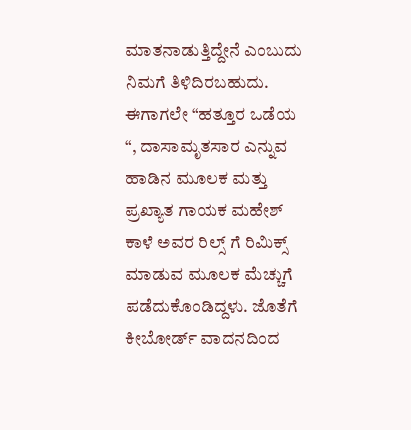ಮಾತನಾಡುತ್ತಿದ್ದೇನೆ ಎಂಬುದು ನಿಮಗೆ ತಿಳಿದಿರಬಹುದು. ಈಗಾಗಲೇ “ಹತ್ತೂರ ಒಡೆಯ “, ದಾಸಾಮೃತಸಾರ ಎನ್ನುವ ಹಾಡಿನ ಮೂಲಕ ಮತ್ತು ಪ್ರಖ್ಯಾತ ಗಾಯಕ ಮಹೇಶ್ ಕಾಳೆ ಅವರ ರಿಲ್ಸ್ ಗೆ ರಿಮಿಕ್ಸ್ ಮಾಡುವ ಮೂಲಕ ಮೆಚ್ಚುಗೆ ಪಡೆದುಕೊಂಡಿದ್ದಳು. ಜೊತೆಗೆ ಕೀಬೋರ್ಡ್ ವಾದನದಿಂದ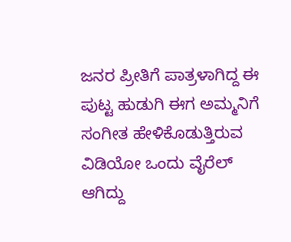ಜನರ ಪ್ರೀತಿಗೆ ಪಾತ್ರಳಾಗಿದ್ದ ಈ ಪುಟ್ಟ ಹುಡುಗಿ ಈಗ ಅಮ್ಮನಿಗೆ ಸಂಗೀತ ಹೇಳಿಕೊಡುತ್ತಿರುವ ವಿಡಿಯೋ ಒಂದು ವೈರೆಲ್ ಆಗಿದ್ದು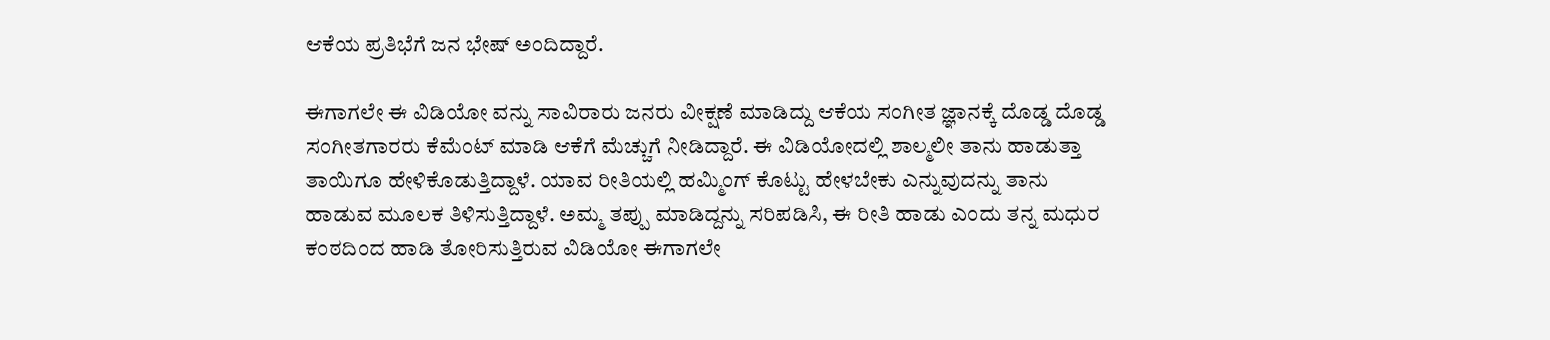ಆಕೆಯ ಪ್ರತಿಭೆಗೆ ಜನ ಭೇಷ್ ಅಂದಿದ್ದಾರೆ.

ಈಗಾಗಲೇ ಈ ವಿಡಿಯೋ ವನ್ನು ಸಾವಿರಾರು ಜನರು ವೀಕ್ಷಣೆ ಮಾಡಿದ್ದು ಆಕೆಯ ಸಂಗೀತ ಜ್ಞಾನಕ್ಕೆ ದೊಡ್ಡ ದೊಡ್ಡ ಸಂಗೀತಗಾರರು ಕೆಮೆಂಟ್ ಮಾಡಿ ಆಕೆಗೆ ಮೆಚ್ಚುಗೆ ನೀಡಿದ್ದಾರೆ. ಈ ವಿಡಿಯೋದಲ್ಲಿ ಶಾಲ್ಮಲೀ ತಾನು ಹಾಡುತ್ತಾ ತಾಯಿಗೂ ಹೇಳಿಕೊಡುತ್ತಿದ್ದಾಳೆ. ಯಾವ ರೀತಿಯಲ್ಲಿ ಹಮ್ಮಿಂಗ್ ಕೊಟ್ಟು ಹೇಳಬೇಕು ಎನ್ನುವುದನ್ನು ತಾನು ಹಾಡುವ ಮೂಲಕ ತಿಳಿಸುತ್ತಿದ್ದಾಳೆ. ಅಮ್ಮ ತಪ್ಪು ಮಾಡಿದ್ದನ್ನು ಸರಿಪಡಿಸಿ, ಈ ರೀತಿ ಹಾಡು ಎಂದು ತನ್ನ ಮಧುರ ಕಂಠದಿಂದ ಹಾಡಿ ತೋರಿಸುತ್ತಿರುವ ವಿಡಿಯೋ ಈಗಾಗಲೇ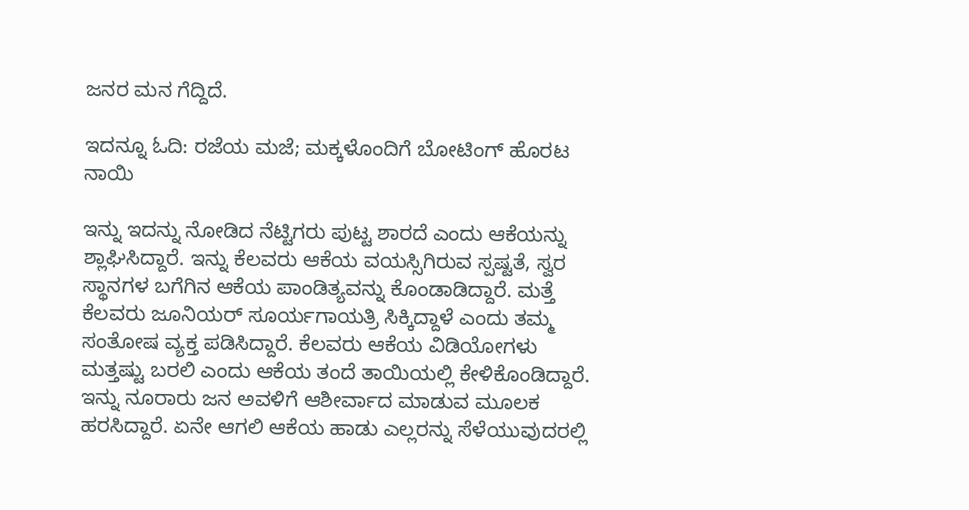ಜನರ ಮನ ಗೆದ್ದಿದೆ.

ಇದನ್ನೂ ಓದಿ: ರಜೆಯ ಮಜೆ; ಮಕ್ಕಳೊಂದಿಗೆ ಬೋಟಿಂಗ್ ಹೊರಟ ನಾಯಿ

ಇನ್ನು ಇದನ್ನು ನೋಡಿದ ನೆಟ್ಟಿಗರು ಪುಟ್ಟ ಶಾರದೆ ಎಂದು ಆಕೆಯನ್ನು ಶ್ಲಾಘಿಸಿದ್ದಾರೆ. ಇನ್ನು ಕೆಲವರು ಆಕೆಯ ವಯಸ್ಸಿಗಿರುವ ಸ್ಪಷ್ಟತೆ, ಸ್ವರ ಸ್ಥಾನಗಳ ಬಗೆಗಿನ ಆಕೆಯ ಪಾಂಡಿತ್ಯವನ್ನು ಕೊಂಡಾಡಿದ್ದಾರೆ. ಮತ್ತೆ ಕೆಲವರು ಜೂನಿಯರ್ ಸೂರ್ಯಗಾಯತ್ರಿ ಸಿಕ್ಕಿದ್ದಾಳೆ ಎಂದು ತಮ್ಮ ಸಂತೋಷ ವ್ಯಕ್ತ ಪಡಿಸಿದ್ದಾರೆ. ಕೆಲವರು ಆಕೆಯ ವಿಡಿಯೋಗಳು ಮತ್ತಷ್ಟು ಬರಲಿ ಎಂದು ಆಕೆಯ ತಂದೆ ತಾಯಿಯಲ್ಲಿ ಕೇಳಿಕೊಂಡಿದ್ದಾರೆ. ಇನ್ನು ನೂರಾರು ಜನ ಅವಳಿಗೆ ಆಶೀರ್ವಾದ ಮಾಡುವ ಮೂಲಕ ಹರಸಿದ್ದಾರೆ. ಏನೇ ಆಗಲಿ ಆಕೆಯ ಹಾಡು ಎಲ್ಲರನ್ನು ಸೆಳೆಯುವುದರಲ್ಲಿ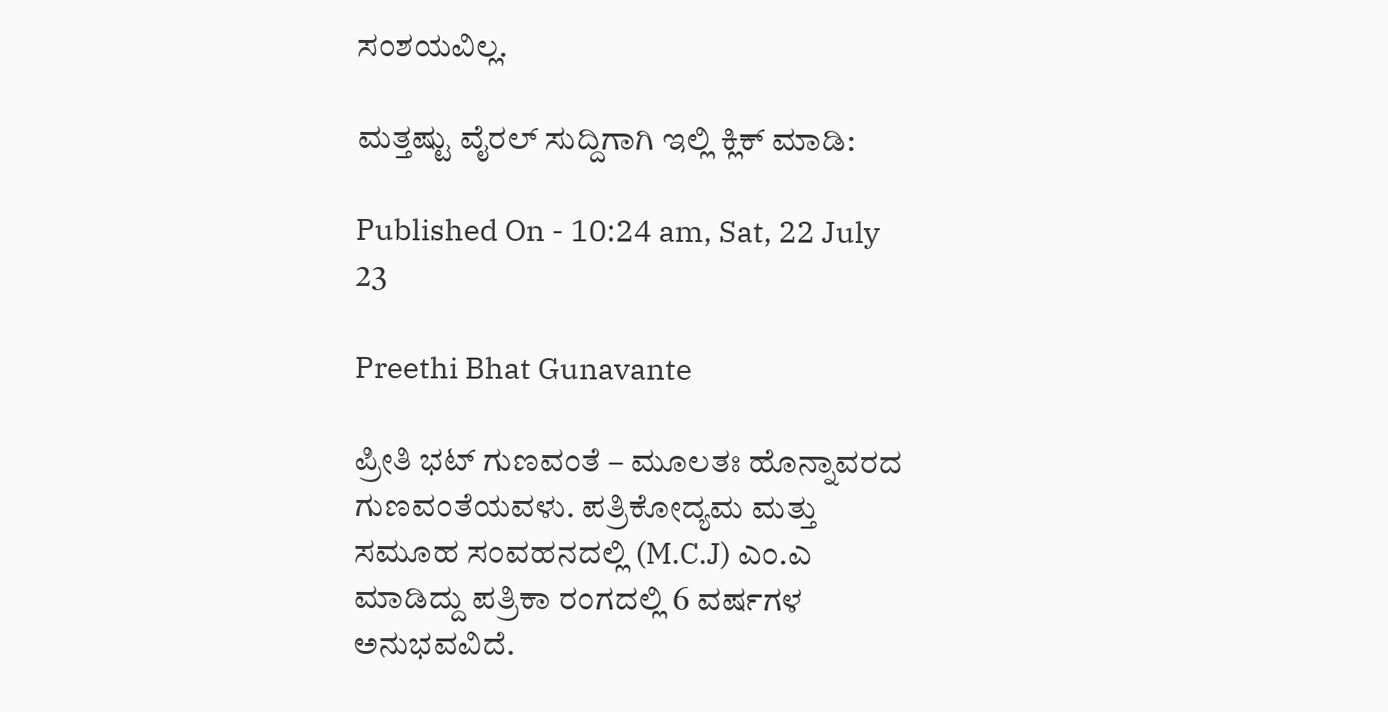ಸಂಶಯವಿಲ್ಲ.

ಮತ್ತಷ್ಟು ವೈರಲ್ ಸುದ್ದಿಗಾಗಿ ಇಲ್ಲಿ ಕ್ಲಿಕ್ ಮಾಡಿ:

Published On - 10:24 am, Sat, 22 July 23

Preethi Bhat Gunavante

ಪ್ರೀತಿ ಭಟ್ ಗುಣವಂತೆ – ಮೂಲತಃ ಹೊನ್ನಾವರದ ಗುಣವಂತೆಯವಳು. ಪತ್ರಿಕೋದ್ಯಮ ಮತ್ತು ಸಮೂಹ ಸಂವಹನದಲ್ಲಿ (M.C.J) ಎಂ.ಎ ಮಾಡಿದ್ದು ಪತ್ರಿಕಾ ರಂಗದಲ್ಲಿ 6 ವರ್ಷಗಳ ಅನುಭವವಿದೆ.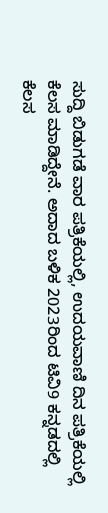ಸುದ್ದಿ ಬಿಡುಗಡೆ ವಾರ ಪತ್ರಿಕೆಯಲ್ಲಿ, ಉದಯವಾಣಿ ದಿನ ಪತ್ರಿಕೆಯಲ್ಲಿ ಕೆಲಸ ಮಾಡಿದ್ದೇನೆ. ಅದಾದ ಬಳಿಕ 2023ರಿಂದ ಟಿವಿ9 ಕನ್ನಡದಲ್ಲಿ ಕೆಲಸ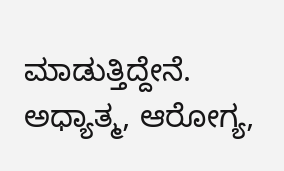ಮಾಡುತ್ತಿದ್ದೇನೆ. ಅಧ್ಯಾತ್ಮ, ಆರೋಗ್ಯ,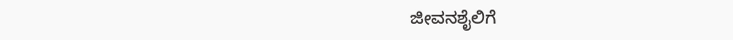ಜೀವನಶೈಲಿಗೆ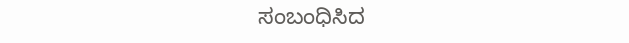ಸಂಬಂಧಿಸಿದ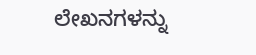ಲೇಖನಗಳನ್ನು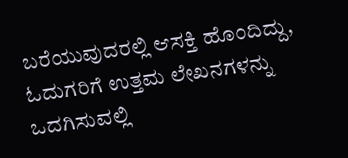ಬರೆಯುವುದರಲ್ಲಿ ಆಸಕ್ತಿ ಹೊಂದಿದ್ದು, ಓದುಗರಿಗೆ ಉತ್ತಮ ಲೇಖನಗಳನ್ನು ಒದಗಿಸುವಲ್ಲಿ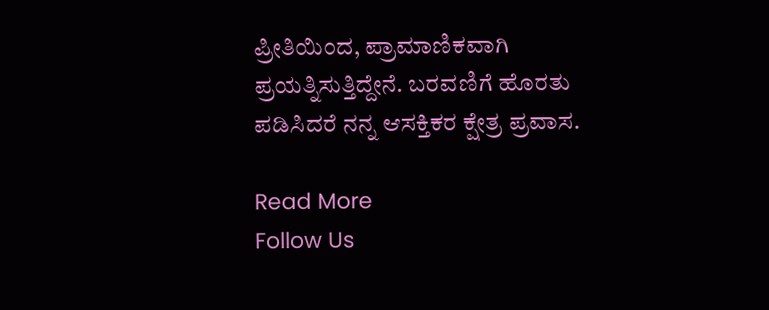ಪ್ರೀತಿಯಿಂದ, ಪ್ರಾಮಾಣಿಕವಾಗಿ ಪ್ರಯತ್ನಿಸುತ್ತಿದ್ದೇನೆ. ಬರವಣಿಗೆ ಹೊರತು ಪಡಿಸಿದರೆ ನನ್ನ ಆಸಕ್ತಿಕರ ಕ್ಷೇತ್ರ ಪ್ರವಾಸ.

Read More
Follow Us